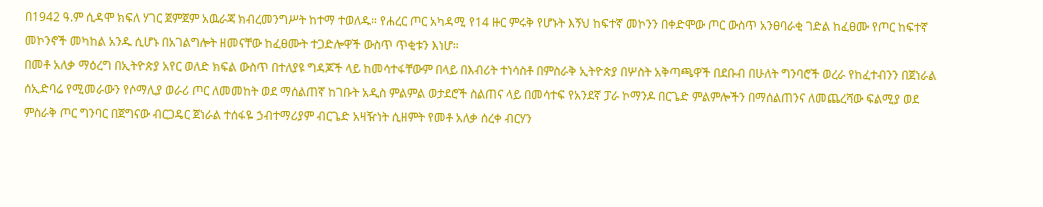በ1942 ዓ.ም ሲዳሞ ክፍለ ሃገር ጀምጀም አዉራጃ ክብረመንግሥት ከተማ ተወለዱ። የሐረር ጦር አካዳሚ የ14 ዙር ምሩቅ የሆኑት እኝህ ከፍተኛ መኮንን በቀድሞው ጦር ውስጥ አንፀባራቂ ገድል ከፈፀሙ የጦር ከፍተኛ መኮንኖች መካከል አንዱ ሲሆኑ በአገልግሎት ዘመናቸው ከፈፀሙት ተጋድሎዋች ውስጥ ጥቂቱን እነሆ።
በመቶ አለቃ ማዕረግ በኢትዮጵያ አየር ወለድ ክፍል ውስጥ በተለያዩ ግዳጆች ላይ ከመሳተፋቸውም በላይ በእብሪት ተነሳስቶ በምስራቅ ኢትዮጵያ በሦስት አቅጣጫዋች በደቡብ በሁለት ግንባሮች ወረራ የከፈተብንን በጀነራል ሰኢድባሬ የሚመራውን የሶማሊያ ወራሪ ጦር ለመመከት ወደ ማሰልጠኛ ከገቡት አዲስ ምልምል ወታደሮች ስልጠና ላይ በመሳተፍ የአንደኛ ፓራ ኮማንዶ በርጌድ ምልምሎችን በማሰልጠንና ለመጨረሻው ፍልሚያ ወደ ምስራቅ ጦር ግንባር በጀግናው ብርጋዴር ጀነራል ተሰፋዬ ኃብተማሪያም ብርጌድ አዛዥነት ሲዘምት የመቶ አለቃ ሰረቀ ብርሃን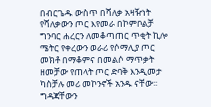በብርጌዱ ውስጥ በሻለቃ አዛዥነት የሻለቃውን ጦር እየመራ በኮምቦልቻ ግንባር ሐረርን ለመቆጣጠር ጥቂት ኪሎ ሜትር የቀረውን ወራሪ የሶማሊያ ጦር መክቶ በማቆምና በመልሶ ማጥቃት ዘመቻው የጠላት ጦር ድባቅ እንዲመታ ካስቻሉ መሪ መኮንኖች አንዱ ናቸው፡፡
ግዳጃቸውን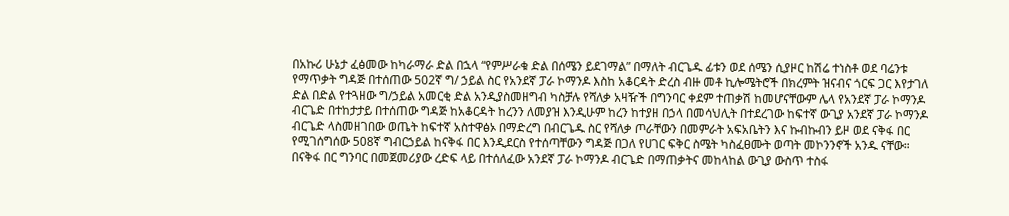በአኩሪ ሁኔታ ፈፅመው ከካራማራ ድል በኋላ “የምሥራቁ ድል በሰሜን ይደገማል” በማለት ብርጌዱ ፊቱን ወደ ሰሜን ሲያዞር ከሽሬ ተነስቶ ወደ ባሬንቱ የማጥቃት ግዳጅ በተሰጠው 502ኛ ግ/ ኃይል ስር የአንደኛ ፓራ ኮማንዶ እስከ አቆርዳት ድረስ ብዙ መቶ ኪሎሜትሮች በክረምት ዝናብና ጎርፍ ጋር እየታገለ ድል በድል የተጓዘው ግ/ኃይል አመርቂ ድል አንዲያስመዘግብ ካስቻሉ የሻለቃ አዛዥች በግንባር ቀደም ተጠቃሽ ከመሆናቸውም ሌላ የአንደኛ ፓራ ኮማንዶ ብርጌድ በተከታታይ በተሰጠው ግዳጅ ከአቆርዳት ከረንን ለመያዝ እንዲሁም ከረን ከተያዘ በኃላ በመሳህሊት በተደረገው ከፍተኛ ውጊያ አንደኛ ፓራ ኮማንዶ ብርጌድ ላስመዘገበው ወጤት ከፍተኛ አስተዋፅኦ በማድረግ በብርጌዱ ስር የሻለቃ ጦራቸውን በመምራት አፍአቤትን እና ኩብኩብን ይዞ ወደ ናቅፋ በር የሚገሰግሰው 508ኛ ግብርኃይል ከናቅፋ በር እንዲደርስ የተሰጣቸውን ግዳጅ በጋለ የሀገር ፍቅር ስሜት ካስፈፀሙት ወጣት መኮንንኖች አንዱ ናቸው።
በናቅፋ በር ግንባር በመጀመሪያው ረድፍ ላይ በተሰለፈው አንደኛ ፓራ ኮማንዶ ብርጌድ በማጠቃትና መከላከል ውጊያ ውስጥ ተስፋ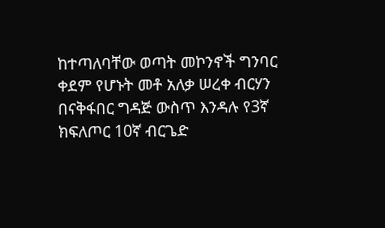ከተጣለባቸው ወጣት መኮንኖች ግንባር ቀደም የሆኑት መቶ አለቃ ሠረቀ ብርሃን በናቅፋበር ግዳጅ ውስጥ እንዳሉ የ3ኛ ክፍለጦር 10ኛ ብርጌድ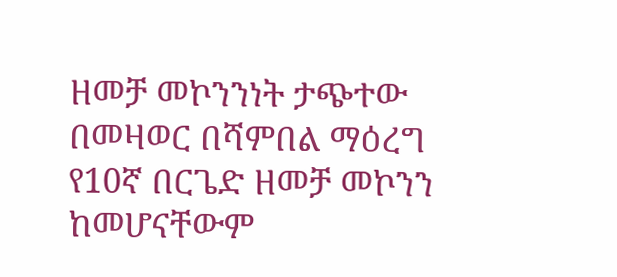ዘመቻ መኮንንነት ታጭተው በመዛወር በሻምበል ማዕረግ የ10ኛ በርጌድ ዘመቻ መኮንን ከመሆናቸውም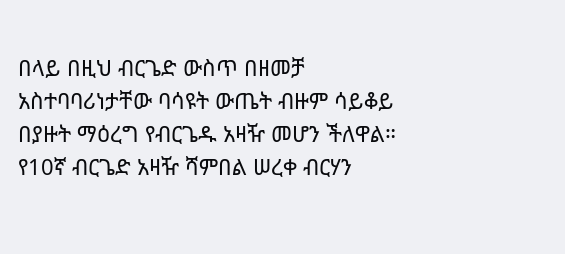በላይ በዚህ ብርጌድ ውስጥ በዘመቻ አስተባባሪነታቸው ባሳዩት ውጤት ብዙም ሳይቆይ በያዙት ማዕረግ የብርጌዱ አዛዥ መሆን ችለዋል።
የ10ኛ ብርጌድ አዛዥ ሻምበል ሠረቀ ብርሃን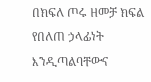በክፍለ ጦሩ ዘመቻ ክፍል የበለጠ ኃላፊነት እንዲጣልባቸውና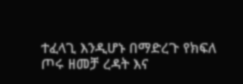ተፈላጊ እንዲሆኑ በማድረጉ የክፍለ ጦሩ ዘመቻ ረዳት እና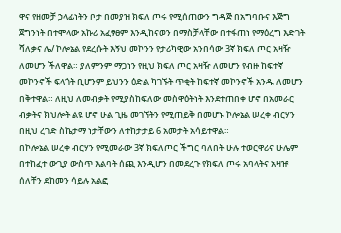ዋና የዘመቻ ኃላፊነትን ቦታ በመያዝ ክፍለ ጦሩ የሚሰጠውን ግዳጅ በአግባቡና እጅግ ጀግንነት በተሞላው አኩሪ አፈፃፀም እንዲከናወን በማስቻላቸው በተፋጠነ የማዕረግ እድገት ሻለቃና ሌ/ ኮሎኔል የደረሱት እኝህ መኮንን የታሪካዊው አንበሳው 3ኛ ክፍለ ጦር አዛዥ ለመሆን ችለዋል። ያለምንም ማጋነን የዚህ ክፍለ ጦር አዛዥ ለመሆን የብዙ ከፍተኛ መኮንኖች ፍላጎት ቢሆንም ይህንን ዕድል ካገኙት ጥቂት ከፍተኛ መኮንኖች አንዱ ለመሆን በቅተዋል። ለዚህ ለመብቃት የሚያስከፍለው መስዋዕትነት እንደተጠበቀ ሆኖ በአመራር ብቃትና ክህሎት ልዩ ሆኖ ሁል ጊዜ መገኘትን የሚጠይቅ በመሆኑ ኮሎኔል ሠረቀ ብርሃን በዚህ ረገድ ስኬታማ ነታቸውን ለተከታታይ 6 አመታት አሳይተዋል።
በኮሎኔል ሠረቀ ብርሃን የሚመራው 3ኛ ክፍለጦር ችግር ባለበት ሁሉ ተወርዋሪና ሁሌም በተከፈተ ውጊያ ውስጥ እልባት ሰጪ እንዲሆን በመደረጉ የክፍለ ጦሩ አባላትና አዛዡ ሰለቸን ደከመን ሳይሉ አልፎ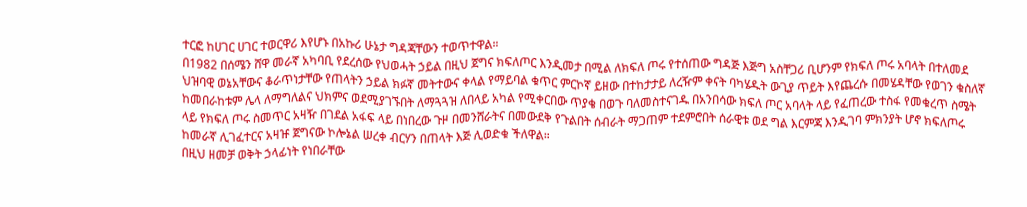ተርፎ ከሀገር ሀገር ተወርዋሪ እየሆኑ በአኩሪ ሁኔታ ግዳጃቸውን ተወጥተዋል።
በ1982 በሰሜን ሸዋ መራኛ አካባቢ የደረሰው የህወሓት ኃይል በዚህ ጀግና ክፍለጦር እንዲመታ በሚል ለክፍለ ጦሩ የተሰጠው ግዳጅ እጅግ አስቸጋሪ ቢሆንም የክፍለ ጦሩ አባላት በተለመደ ህዝባዊ ወኔአቸውና ቆራጥነታቸው የጠላትን ኃይል ክፉኛ መትተውና ቀላል የማይባል ቁጥር ምርኮኛ ይዘው በተከታታይ ለረዥም ቀናት ባካሄዱት ውጊያ ጥይት እየጨረሱ በመሄዳቸው የወገን ቁስለኛ ከመበራከቱም ሌላ ለማግለልና ህክምና ወደሚያገኙበት ለማጓጓዝ ለበላይ አካል የሚቀርበው ጥያቄ በወጉ ባለመስተናገዱ በአንበሳው ክፍለ ጦር አባላት ላይ የፈጠረው ተስፋ የመቁረጥ ስሜት ላይ የክፍለ ጦሩ ስመጥር አዛዥ በገደል አፋፍ ላይ በነበረው ጉዞ በመንሸራትና በመውደቅ የጉልበት ሰብራት ማጋጠም ተደምሮበት ሰራዊቱ ወደ ግል እርምጃ እንዲገባ ምክንያት ሆኖ ክፍለጦሩ ከመራኛ ሊገፈተርና አዛዡ ጀግናው ኮሎኔል ሠረቀ ብርሃን በጠላት እጅ ሊወድቁ ችለዋል።
በዚህ ዘመቻ ወቅት ኃላፊነት የነበራቸው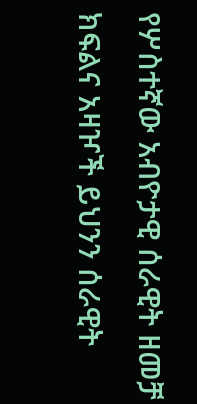የሦስተኛው አብዮታዊ ሰራዊት ዘመቻ ክፍልና አዛዦች ይህንን ሰራዊት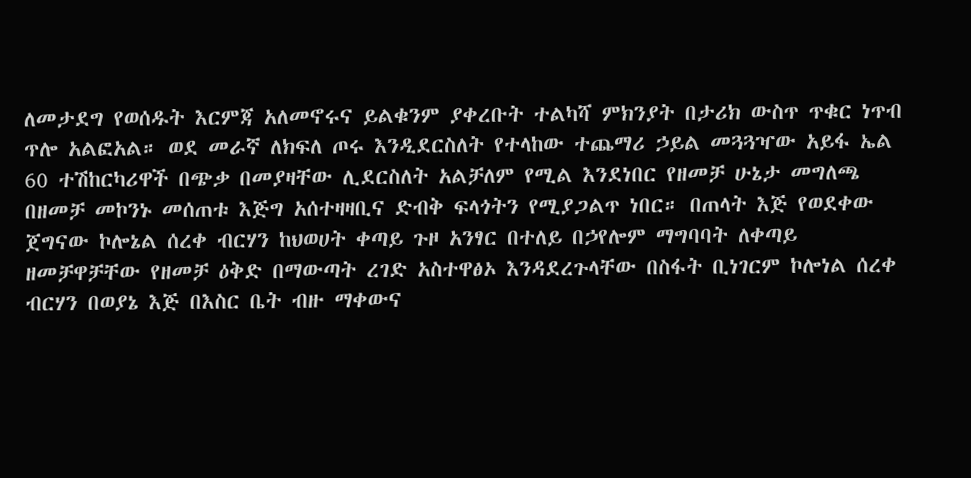ለመታደግ የወሰዱት እርምጃ አለመኖሩና ይልቁንም ያቀረቡት ተልካሻ ምክንያት በታሪክ ውስጥ ጥቁር ነጥብ ጥሎ አልፎአል። ወደ መራኛ ለክፍለ ጦሩ እንዲደርስለት የተላከው ተጨማሪ ኃይል መጓጓዣው አይፋ ኤል 60 ተሽከርካሪዋች በጭቃ በመያዛቸው ሊደርስለት አልቻለም የሚል እንደነበር የዘመቻ ሁኔታ መግለጫ በዘመቻ መኮንኑ መሰጠቱ እጅግ አሰተዛዛቢና ድብቅ ፍላጎትን የሚያጋልጥ ነበር። በጠላት እጅ የወደቀው ጀግናው ኮሎኔል ሰረቀ ብርሃን ከህወሀት ቀጣይ ጉዞ አንፃር በተለይ በኃየሎም ማግባባት ለቀጣይ ዘመቻዋቻቸው የዘመቻ ዕቅድ በማውጣት ረገድ አስተዋፅኦ እንዳደረጉላቸው በስፋት ቢነገርም ኮሎነል ሰረቀ ብርሃን በወያኔ እጅ በእስር ቤት ብዙ ማቀውና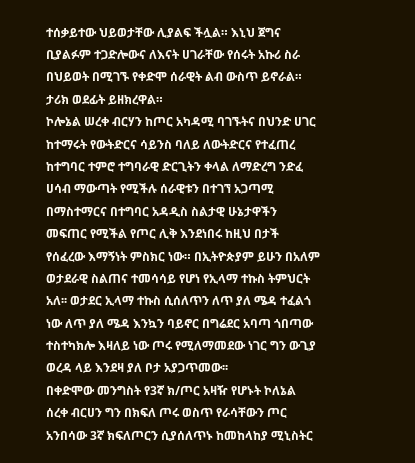ተሰቃይተው ህይወታቸው ሊያልፍ ችሏል። እኒህ ጀግና ቢያልፉም ተጋድሎውና ለእናት ሀገራቸው የሰሩት አኩሪ ስራ በህይወት በሚገኙ የቀድሞ ሰራዊት ልብ ውስጥ ይኖራል። ታሪክ ወደፊት ይዘክረዋል።
ኮሎኔል ሠረቀ ብርሃን ከጦር አካዳሚ ባገኙትና በህንድ ሀገር ከተማሩት የውትድርና ሳይንስ ባለይ ለውትድርና የተፈጠረ ከተግባር ተምሮ ተግባራዊ ድርጊትን ቀላል ለማድረግ ንድፈ ሀሳብ ማውጣት የሚችሉ ሰራዊቱን በተገኘ አጋጣሚ በማስተማርና በተግባር አዳዲስ ስልታዊ ሁኔታዋችን መፍጠር የሚችል የጦር ሊቅ እንደነበሩ ከዚህ በታች የሰፈረው እማኝነት ምስክር ነው። በኢትዮጵያም ይሁን በአለም ወታደራዊ ስልጠና ተመሳሳይ የሆነ የኢላማ ተኩስ ትምህርት አለ፡፡ ወታደር ኢላማ ተኩስ ሲሰለጥን ለጥ ያለ ሜዳ ተፈልጎ ነው ለጥ ያለ ሜዳ እንኳን ባይኖር በግሬደር አባጣ ጎበጣው ተስተካክሎ እዛለይ ነው ጦሩ የሚለማመደው ነገር ግን ውጊያ ወረዳ ላይ እንደዛ ያለ ቦታ አያጋጥመው፡፡
በቀድሞው መንግስት የ3ኛ ክ/ጦር አዛዥ የሆኑት ኮለኔል ሰረቀ ብርሀን ግን በክፍለ ጦሩ ወስጥ የራሳቸውን ጦር አንበሳው 3ኛ ክፍለጦርን ሲያሰለጥኑ ከመከላከያ ሚኒስትር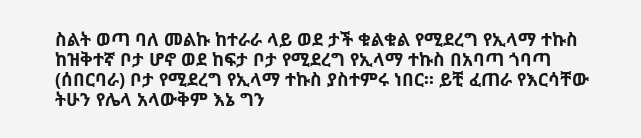ስልት ወጣ ባለ መልኩ ከተራራ ላይ ወደ ታች ቁልቁል የሚደረግ የኢላማ ተኩስ ከዝቅተኛ ቦታ ሆኖ ወደ ከፍታ ቦታ የሚደረግ የኢላማ ተኩስ በአባጣ ጎባጣ (ሰበርባራ) ቦታ የሚደረግ የኢላማ ተኩስ ያስተምሩ ነበር፡፡ ይቺ ፈጠራ የእርሳቸው ትሁን የሌላ አላውቅም እኔ ግን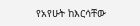የአየሁት ከእርሳቸው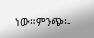ነው።ምንጭ፡-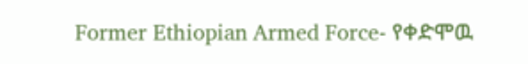Former Ethiopian Armed Force- የቀድሞዉ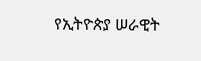የኢትዮጵያ ሠራዊት